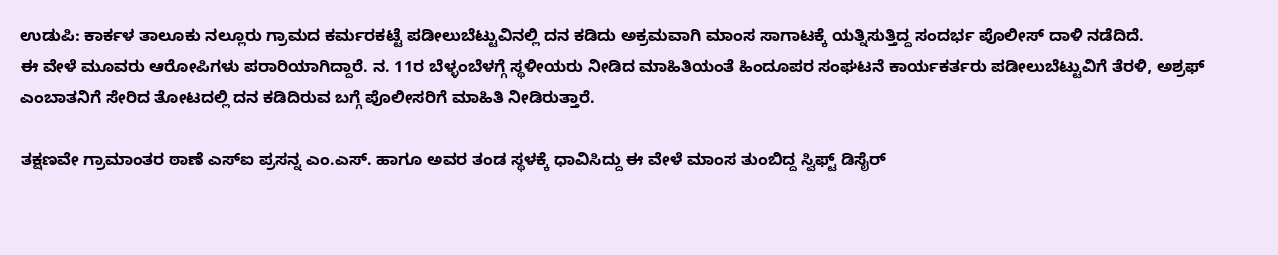ಉಡುಪಿ: ಕಾರ್ಕಳ ತಾಲೂಕು ನಲ್ಲೂರು ಗ್ರಾಮದ ಕರ್ಮರಕಟ್ಟೆ ಪಡೀಲುಬೆಟ್ಟುವಿನಲ್ಲಿ ದನ ಕಡಿದು ಅಕ್ರಮವಾಗಿ ಮಾಂಸ ಸಾಗಾಟಕ್ಕೆ ಯತ್ನಿಸುತ್ತಿದ್ದ ಸಂದರ್ಭ ಪೊಲೀಸ್ ದಾಳಿ ನಡೆದಿದೆ.
ಈ ವೇಳೆ ಮೂವರು ಆರೋಪಿಗಳು ಪರಾರಿಯಾಗಿದ್ದಾರೆ. ನ. 11ರ ಬೆಳ್ಳಂಬೆಳಗ್ಗೆ ಸ್ಥಳೀಯರು ನೀಡಿದ ಮಾಹಿತಿಯಂತೆ ಹಿಂದೂಪರ ಸಂಘಟನೆ ಕಾರ್ಯಕರ್ತರು ಪಡೀಲುಬೆಟ್ಟುವಿಗೆ ತೆರಳಿ, ಅಶ್ರಫ್ ಎಂಬಾತನಿಗೆ ಸೇರಿದ ತೋಟದಲ್ಲಿ ದನ ಕಡಿದಿರುವ ಬಗ್ಗೆ ಪೊಲೀಸರಿಗೆ ಮಾಹಿತಿ ನೀಡಿರುತ್ತಾರೆ.

ತಕ್ಷಣವೇ ಗ್ರಾಮಾಂತರ ಠಾಣೆ ಎಸ್ಐ ಪ್ರಸನ್ನ ಎಂ.ಎಸ್. ಹಾಗೂ ಅವರ ತಂಡ ಸ್ಥಳಕ್ಕೆ ಧಾವಿಸಿದ್ದು ಈ ವೇಳೆ ಮಾಂಸ ತುಂಬಿದ್ದ ಸ್ವಿಫ್ಟ್ ಡಿಸೈರ್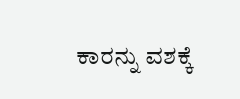ಕಾರನ್ನು ವಶಕ್ಕೆ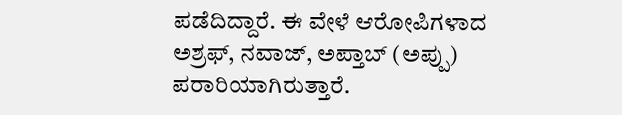ಪಡೆದಿದ್ದಾರೆ. ಈ ವೇಳೆ ಆರೋಪಿಗಳಾದ ಅಶ್ರಫ್, ನವಾಜ್, ಅಪ್ತಾಬ್ (ಅಪ್ಪು) ಪರಾರಿಯಾಗಿರುತ್ತಾರೆ.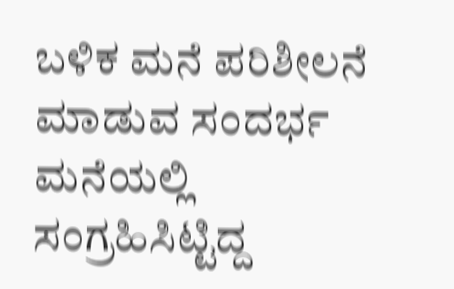ಬಳಿಕ ಮನೆ ಪರಿಶೀಲನೆ ಮಾಡುವ ಸಂದರ್ಭ ಮನೆಯಲ್ಲಿ ಸಂಗ್ರಹಿಸಿಟ್ಟಿದ್ದ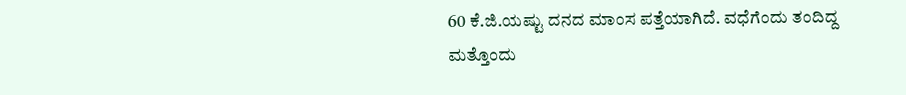60 ಕೆ.ಜಿ.ಯಷ್ಟು ದನದ ಮಾಂಸ ಪತ್ತೆಯಾಗಿದೆ. ವಧೆಗೆಂದು ತಂದಿದ್ದ ಮತ್ತೊಂದು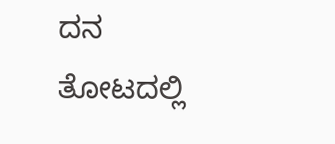ದನ ತೋಟದಲ್ಲಿ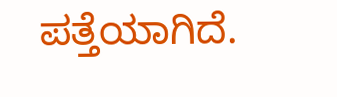ಪತ್ತೆಯಾಗಿದೆ.